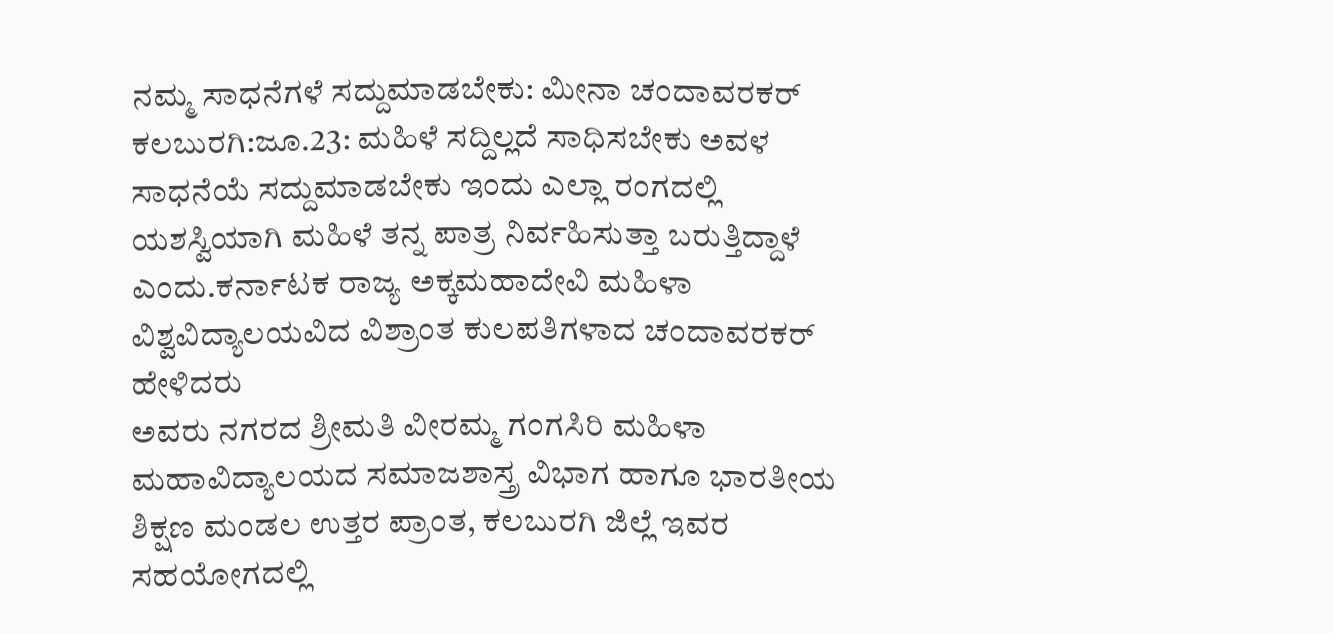ನಮ್ಮ ಸಾಧನೆಗಳೆ ಸದ್ದುಮಾಡಬೇಕು: ಮೀನಾ ಚಂದಾವರಕರ್
ಕಲಬುರಗಿ:ಜೂ.23: ಮಹಿಳೆ ಸದ್ದಿಲ್ಲದೆ ಸಾಧಿಸಬೇಕು ಅವಳ ಸಾಧನೆಯೆ ಸದ್ದುಮಾಡಬೇಕು ಇಂದು ಎಲ್ಲಾ ರಂಗದಲ್ಲಿ ಯಶಸ್ವಿಯಾಗಿ ಮಹಿಳೆ ತನ್ನ ಪಾತ್ರ ನಿರ್ವಹಿಸುತ್ತಾ ಬರುತ್ತಿದ್ದಾಳೆ ಎಂದು.ಕರ್ನಾಟಕ ರಾಜ್ಯ ಅಕ್ಕಮಹಾದೇವಿ ಮಹಿಳಾ ವಿಶ್ವವಿದ್ಯಾಲಯವಿದ ವಿಶ್ರಾಂತ ಕುಲಪತಿಗಳಾದ ಚಂದಾವರಕರ್ ಹೇಳಿದರು
ಅವರು ನಗರದ ಶ್ರೀಮತಿ ವೀರಮ್ಮ ಗಂಗಸಿರಿ ಮಹಿಳಾ ಮಹಾವಿದ್ಯಾಲಯದ ಸಮಾಜಶಾಸ್ತ್ರ ವಿಭಾಗ ಹಾಗೂ ಭಾರತೀಯ ಶಿಕ್ಷಣ ಮಂಡಲ ಉತ್ತರ ಪ್ರಾಂತ, ಕಲಬುರಗಿ ಜಿಲ್ಲೆ ಇವರ ಸಹಯೋಗದಲ್ಲಿ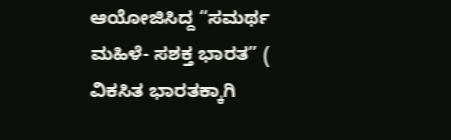ಆಯೋಜಿಸಿದ್ದ “ಸಮರ್ಥ ಮಹಿಳೆ- ಸಶಕ್ತ ಭಾರತ” ( ವಿಕಸಿತ ಭಾರತಕ್ಕಾಗಿ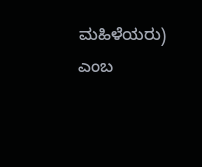ಮಹಿಳೆಯರು) ಎಂಬ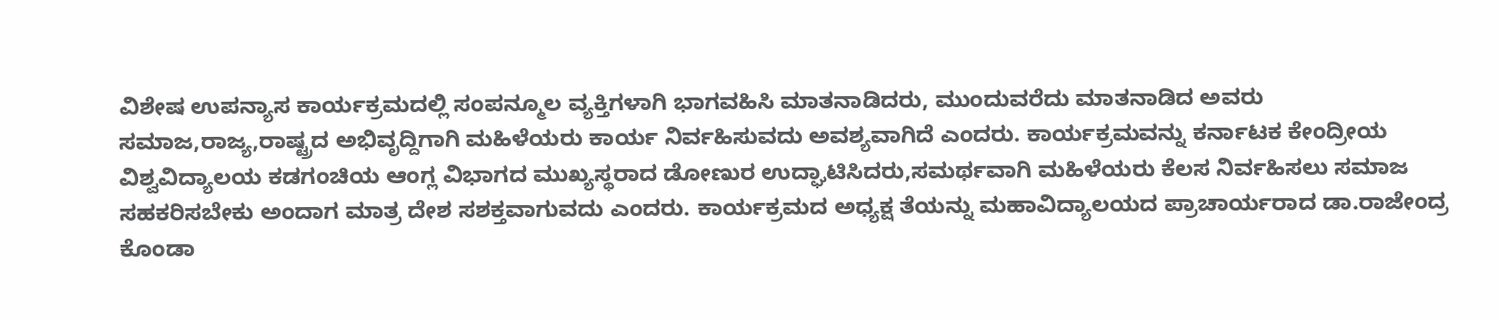ವಿಶೇಷ ಉಪನ್ಯಾಸ ಕಾರ್ಯಕ್ರಮದಲ್ಲಿ ಸಂಪನ್ಮೂಲ ವ್ಯಕ್ತಿಗಳಾಗಿ ಭಾಗವಹಿಸಿ ಮಾತನಾಡಿದರು, ಮುಂದುವರೆದು ಮಾತನಾಡಿದ ಅವರು ಸಮಾಜ,ರಾಜ್ಯ,ರಾಷ್ಟ್ರದ ಅಭಿವೃದ್ದಿಗಾಗಿ ಮಹಿಳೆಯರು ಕಾರ್ಯ ನಿರ್ವಹಿಸುವದು ಅವಶ್ಯವಾಗಿದೆ ಎಂದರು. ಕಾರ್ಯಕ್ರಮವನ್ನು ಕರ್ನಾಟಕ ಕೇಂದ್ರೀಯ ವಿಶ್ವವಿದ್ಯಾಲಯ ಕಡಗಂಚಿಯ ಆಂಗ್ಲ ವಿಭಾಗದ ಮುಖ್ಯಸ್ಥರಾದ ಡೋಣುರ ಉದ್ಘಾಟಿಸಿದರು,ಸಮರ್ಥವಾಗಿ ಮಹಿಳೆಯರು ಕೆಲಸ ನಿರ್ವಹಿಸಲು ಸಮಾಜ ಸಹಕರಿಸಬೇಕು ಅಂದಾಗ ಮಾತ್ರ ದೇಶ ಸಶಕ್ತವಾಗುವದು ಎಂದರು. ಕಾರ್ಯಕ್ರಮದ ಅಧ್ಯಕ್ಷ ತೆಯನ್ನು ಮಹಾವಿದ್ಯಾಲಯದ ಪ್ರಾಚಾರ್ಯರಾದ ಡಾ.ರಾಜೇಂದ್ರ ಕೊಂಡಾ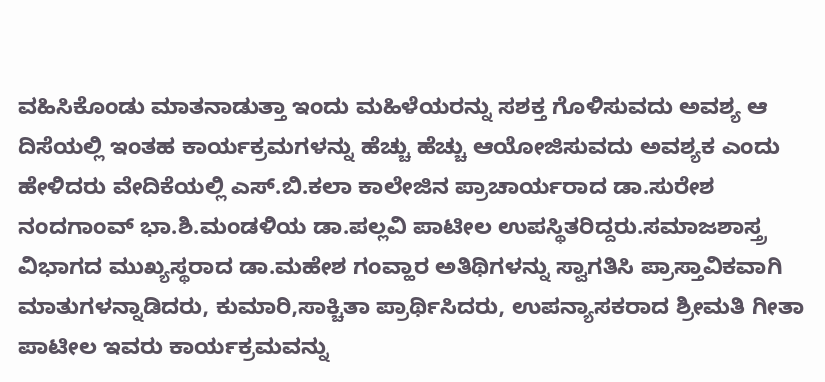ವಹಿಸಿಕೊಂಡು ಮಾತನಾಡುತ್ತಾ ಇಂದು ಮಹಿಳೆಯರನ್ನು ಸಶಕ್ತ ಗೊಳಿಸುವದು ಅವಶ್ಯ ಆ ದಿಸೆಯಲ್ಲಿ ಇಂತಹ ಕಾರ್ಯಕ್ರಮಗಳನ್ನು ಹೆಚ್ಚು ಹೆಚ್ಚು ಆಯೋಜಿಸುವದು ಅವಶ್ಯಕ ಎಂದು ಹೇಳಿದರು ವೇದಿಕೆಯಲ್ಲಿ ಎಸ್.ಬಿ.ಕಲಾ ಕಾಲೇಜಿನ ಪ್ರಾಚಾರ್ಯರಾದ ಡಾ.ಸುರೇಶ ನಂದಗಾಂವ್ ಭಾ.ಶಿ.ಮಂಡಳಿಯ ಡಾ.ಪಲ್ಲವಿ ಪಾಟೀಲ ಉಪಸ್ಥಿತರಿದ್ದರು.ಸಮಾಜಶಾಸ್ತ್ರ ವಿಭಾಗದ ಮುಖ್ಯಸ್ಥರಾದ ಡಾ.ಮಹೇಶ ಗಂವ್ಹಾರ ಅತಿಥಿಗಳನ್ನು ಸ್ವಾಗತಿಸಿ ಪ್ರಾಸ್ತಾವಿಕವಾಗಿ ಮಾತುಗಳನ್ನಾಡಿದರು, ಕುಮಾರಿ,ಸಾಕ್ಚಿತಾ ಪ್ರಾರ್ಥಿಸಿದರು, ಉಪನ್ಯಾಸಕರಾದ ಶ್ರೀಮತಿ ಗೀತಾ ಪಾಟೀಲ ಇವರು ಕಾರ್ಯಕ್ರಮವನ್ನು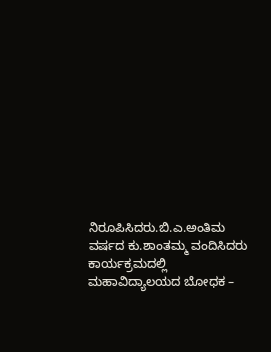ನಿರೂಪಿಸಿದರು.ಬಿ.ಎ.ಅಂತಿಮ ವರ್ಷದ ಕು.ಶಾಂತಮ್ಮ ವಂದಿಸಿದರು
ಕಾರ್ಯಕ್ರಮದಲ್ಲಿ ಮಹಾವಿದ್ಯಾಲಯದ ಬೋಧಕ –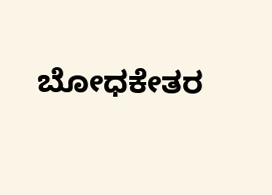ಬೋಧಕೇತರ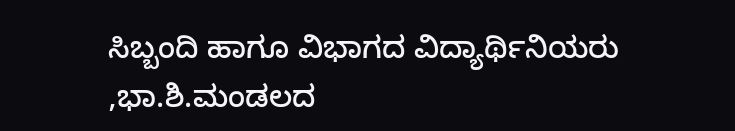ಸಿಬ್ಬಂದಿ ಹಾಗೂ ವಿಭಾಗದ ವಿದ್ಯಾರ್ಥಿನಿಯರು ,ಭಾ.ಶಿ.ಮಂಡಲದ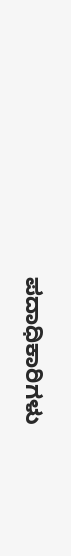ಪದಾಧಿಕಾರಿಗಳು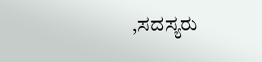,ಸದಸ್ಯರು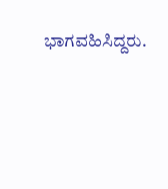ಭಾಗವಹಿಸಿದ್ದರು.